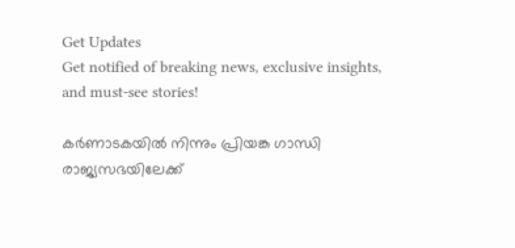Get Updates
Get notified of breaking news, exclusive insights, and must-see stories!

കർണാടകയിൽ നിന്നും പ്രിയങ്ക ഗാന്ധി രാജ്യസഭയിലേക്ക്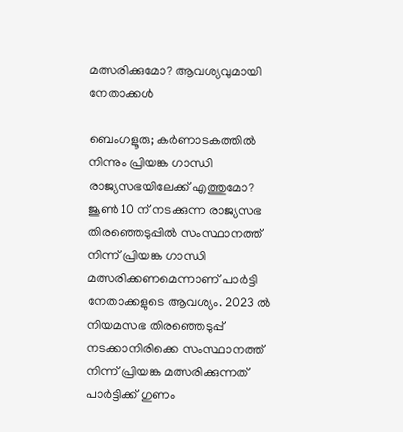മത്സരിക്കുമോ? ആവശ്യവുമായി നേതാക്കൾ

ബെംഗളൂരു; കർണാടകത്തിൽ നിന്നും പ്രിയങ്ക ഗാന്ധി രാജ്യസഭയിലേക്ക് എത്തുമോ? ജൂൺ 10 ന് നടക്കുന്ന രാജ്യസഭ തിരഞ്ഞെടുപ്പിൽ സംസ്ഥാനത്ത് നിന്ന് പ്രിയങ്ക ഗാന്ധി മത്സരിക്കണമെന്നാണ് പാർട്ടി നേതാക്കളുടെ ആവശ്യം. 2023 ൽ നിയമസഭ തിരഞ്ഞെടുപ്പ് നടക്കാനിരിക്കെ സംസ്ഥാനത്ത് നിന്ന് പ്രിയങ്ക മത്സരിക്കുന്നത് പാർട്ടിക്ക് ഗുണം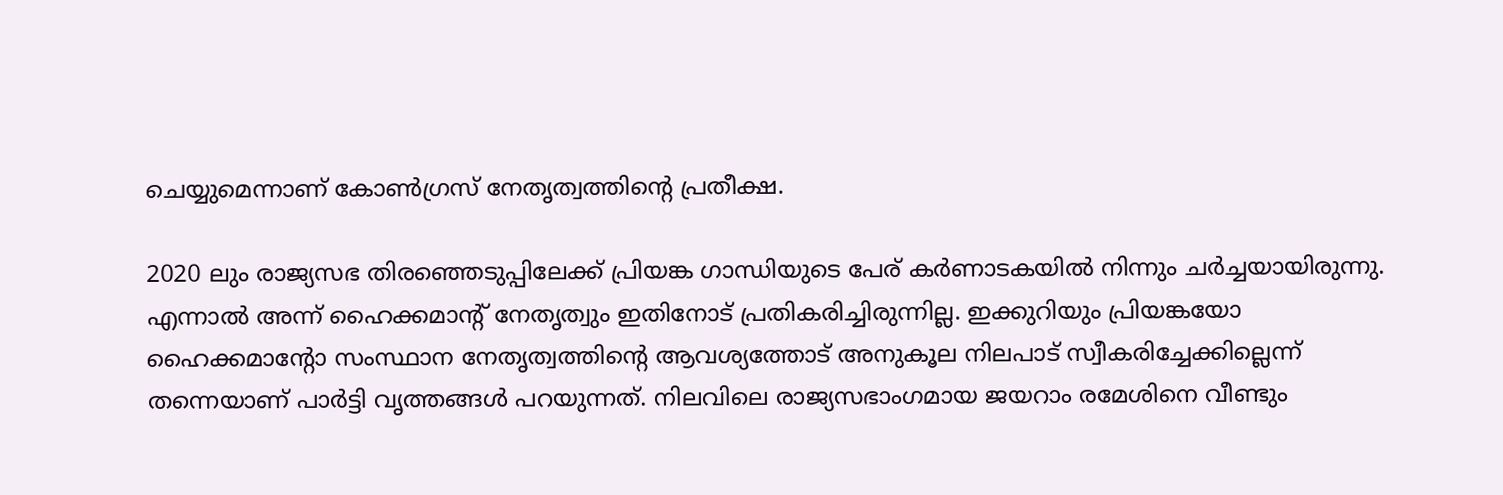ചെയ്യുമെന്നാണ് കോൺഗ്രസ് നേതൃത്വത്തിന്റെ പ്രതീക്ഷ.

2020 ലും രാജ്യസഭ തിരഞ്ഞെടുപ്പിലേക്ക് പ്രിയങ്ക ഗാന്ധിയുടെ പേര് കർണാടകയിൽ നിന്നും ചർച്ചയായിരുന്നു. എന്നാൽ അന്ന് ഹൈക്കമാന്റ് നേതൃത്വും ഇതിനോട് പ്രതികരിച്ചിരുന്നില്ല. ഇക്കുറിയും പ്രിയങ്കയോ ഹൈക്കമാന്റോ സംസ്ഥാന നേതൃത്വത്തിന്റെ ആവശ്യത്തോട് അനുകൂല നിലപാട് സ്വീകരിച്ചേക്കില്ലെന്ന് തന്നെയാണ് പാർട്ടി വൃത്തങ്ങൾ പറയുന്നത്. നിലവിലെ രാജ്യസഭാംഗമായ ജയറാം രമേശിനെ വീണ്ടും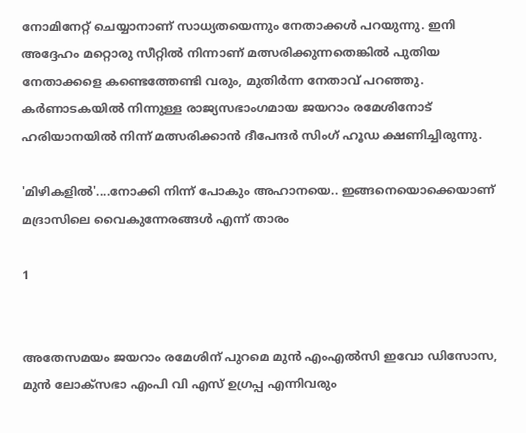നോമിനേറ്റ് ചെയ്യാനാണ് സാധ്യതയെന്നും നേതാക്കൾ പറയുന്നു. ഇനി അദ്ദേഹം മറ്റൊരു സീറ്റിൽ നിന്നാണ് മത്സരിക്കുന്നതെങ്കിൽ പുതിയ നേതാക്കളെ കണ്ടെത്തേണ്ടി വരും, മുതിർന്ന നേതാവ് പറഞ്ഞു. കർണാടകയിൽ നിന്നുള്ള രാജ്യസഭാംഗമായ ജയറാം രമേശിനോട് ഹരിയാനയിൽ നിന്ന് മത്സരിക്കാൻ ദീപേന്ദർ സിംഗ് ഹൂഡ ക്ഷണിച്ചിരുന്നു.

'മിഴികളിൽ'....നോക്കി നിന്ന് പോകും അഹാനയെ.. ഇങ്ങനെയൊക്കെയാണ് മദ്രാസിലെ വൈകുന്നേരങ്ങൾ എന്ന് താരം

1


അതേസമയം ജയറാം രമേശിന് പുറമെ മുൻ എംഎൽസി ഇവോ ഡിസോസ, മുൻ ലോക്‌സഭാ എംപി വി എസ് ഉഗ്രപ്പ എന്നിവരും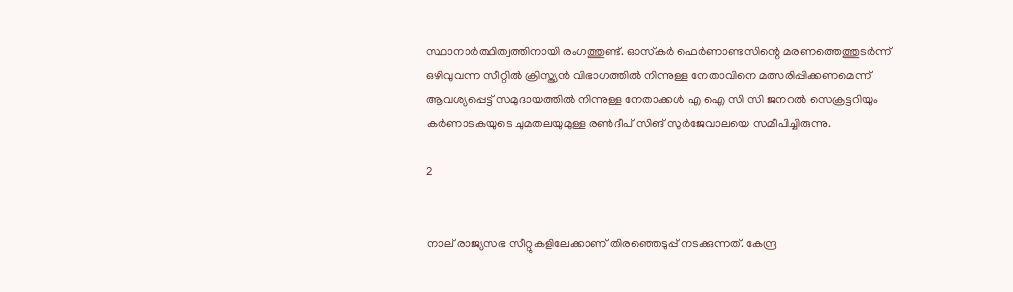സ്ഥാനാർത്ഥിത്വത്തിനായി രംഗത്തുണ്ട്. ഓസ്‌കർ ഫെർണാണ്ടസിന്റെ മരണത്തെത്തുടർന്ന് ഒഴിവുവന്ന സീറ്റിൽ ക്രിസ്ത്യൻ വിഭാഗത്തിൽ നിന്നുള്ള നേതാവിനെ മത്സരിപ്പിക്കണമെന്ന് ആവശ്യപ്പെട്ട് സമുദായത്തിൽ നിന്നുള്ള നേതാക്കൾ എ ഐ സി സി ജനറൽ സെക്രട്ടറിയും കർണാടകയുടെ ചുമതലയുമുള്ള രൺദീപ് സിങ് സുർജേവാലയെ സമീപിച്ചിരുന്നു.

2


നാല് രാജ്യസഭ സീറ്റുകളിലേക്കാണ് തിരഞ്ഞെടുപ്പ് നടക്കുന്നത്. കേന്ദ്ര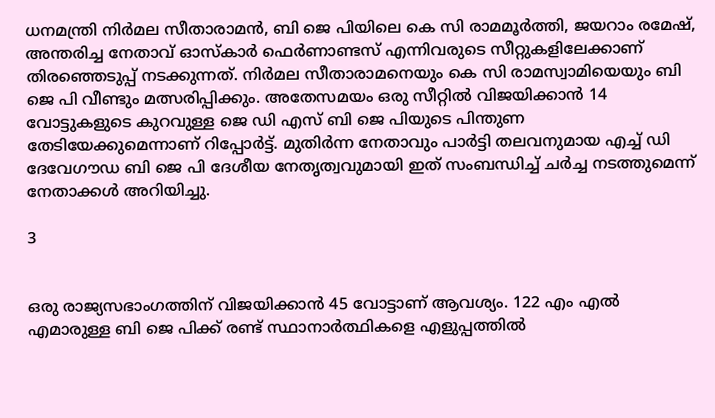ധനമന്ത്രി നിർമല സീതാരാമൻ, ബി ജെ പിയിലെ കെ സി രാമമൂർത്തി, ജയറാം രമേഷ്, അന്തരിച്ച നേതാവ് ഓസ്കാർ ഫെർണാണ്ടസ് എന്നിവരുടെ സീറ്റുകളിലേക്കാണ് തിരഞ്ഞെടുപ്പ് നടക്കുന്നത്. നിർമല സീതാരാമനെയും കെ സി രാമസ്വാമിയെയും ബി ജെ പി വീണ്ടും മത്സരിപ്പിക്കും. അതേസമയം ഒരു സീറ്റിൽ വിജയിക്കാൻ 14 വോട്ടുകളുടെ കുറവുള്ള ജെ ഡി എസ് ബി ജെ പിയുടെ പിന്തുണ തേടിയേക്കുമെന്നാണ് റിപ്പോർട്ട്. മുതിർന്ന നേതാവും പാർട്ടി തലവനുമായ എച്ച് ഡി ദേവേഗൗഡ ബി ജെ പി ദേശീയ നേതൃത്വവുമായി ഇത് സംബന്ധിച്ച് ചർച്ച നടത്തുമെന്ന് നേതാക്കൾ അറിയിച്ചു.

3


ഒരു രാജ്യസഭാംഗത്തിന് വിജയിക്കാൻ 45 വോട്ടാണ് ആവശ്യം. 122 എം എൽ എമാരുള്ള ബി ജെ പിക്ക് രണ്ട് സ്ഥാനാർത്ഥികളെ എളുപ്പത്തിൽ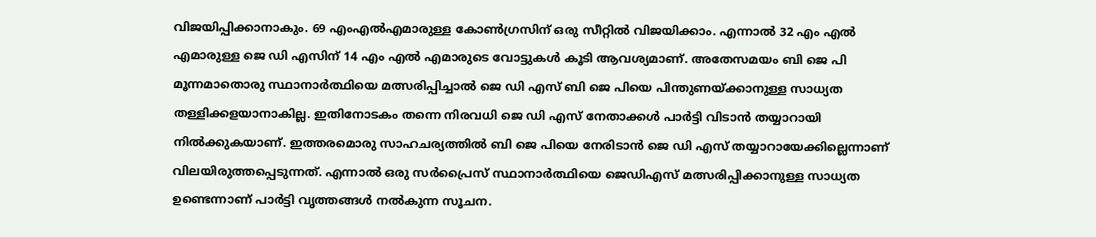വിജയിപ്പിക്കാനാകും. 69 എംഎൽഎമാരുള്ള കോൺഗ്രസിന് ഒരു സീറ്റിൽ വിജയിക്കാം. എന്നാൽ 32 എം എൽ എമാരുള്ള ജെ ഡി എസിന് 14 എം എൽ എമാരുടെ വോട്ടുകൾ കൂടി ആവശ്യമാണ്. അതേസമയം ബി ജെ പി മൂന്നമാതൊരു സ്ഥാനാർത്ഥിയെ മത്സരിപ്പിച്ചാൽ ജെ ഡി എസ് ബി ജെ പിയെ പിന്തുണയ്ക്കാനുള്ള സാധ്യത തള്ളിക്കളയാനാകില്ല. ഇതിനോടകം തന്നെ നിരവധി ജെ ഡി എസ് നേതാക്കൾ പാർട്ടി വിടാൻ തയ്യാറായി നിൽക്കുകയാണ്. ഇത്തരമൊരു സാഹചര്യത്തിൽ ബി ജെ പിയെ നേരിടാൻ ജെ ഡി എസ് തയ്യാറായേക്കില്ലെന്നാണ് വിലയിരുത്തപ്പെടുന്നത്. എന്നാൽ ഒരു സർപ്രൈസ് സ്ഥാനാർത്ഥിയെ ജെഡിഎസ് മത്സരിപ്പിക്കാനുള്ള സാധ്യത ഉണ്ടെന്നാണ് പാർട്ടി വൃത്തങ്ങൾ നൽകുന്ന സൂചന.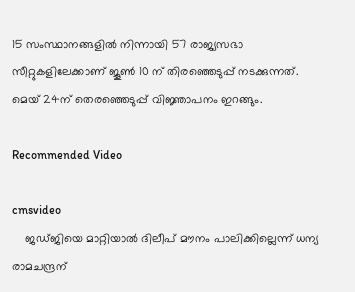15 സംസ്ഥാനങ്ങളിൽ നിന്നായി 57 രാജ്യസഭാ സീറ്റുകളിലേക്കാണ് ജൂൺ 10 ന് തിരഞ്ഞെടുപ്പ് നടക്കുന്നത്. മെയ് 24ന് തെരഞ്ഞെടുപ്പ് വിജ്ഞാപനം ഇറങ്ങും.

Recommended Video

cmsvideo
    ജഡ്ജിയെ മാറ്റിയാൽ ദിലീപ് മൗനം പാലിക്കില്ലെന്ന് ധന്യ രാമചന്ദ്രന്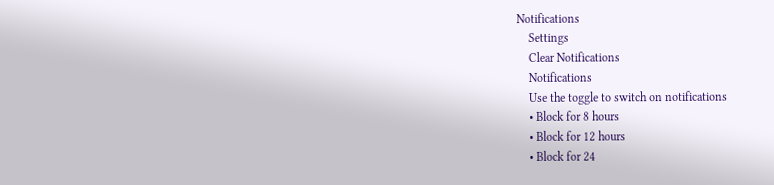Notifications
    Settings
    Clear Notifications
    Notifications
    Use the toggle to switch on notifications
    • Block for 8 hours
    • Block for 12 hours
    • Block for 24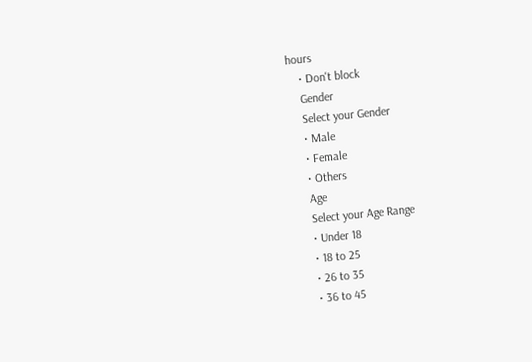hours
    • Don't block
    Gender
    Select your Gender
    • Male
    • Female
    • Others
    Age
    Select your Age Range
    • Under 18
    • 18 to 25
    • 26 to 35
    • 36 to 45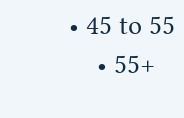• 45 to 55
    • 55+